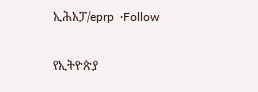ኢሕአፓ/eprp  ·Follow

የኢትዮጵያ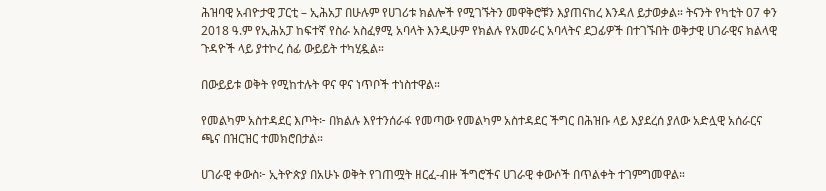ሕዝባዊ አብዮታዊ ፓርቲ – ኢሕአፓ በሁሉም የሀገሪቱ ክልሎች የሚገኙትን መዋቅሮቹን እያጠናከረ እንዳለ ይታወቃል። ትናንት የካቲት 07 ቀን 2018 ዓ.ም የኢሕአፓ ከፍተኛ የስራ አስፈፃሚ አባላት እንዲሁም የክልሉ የአመራር አባላትና ደጋፊዎች በተገኙበት ወቅታዊ ሀገራዊና ክልላዊ ጉዳዮች ላይ ያተኮረ ሰፊ ውይይት ተካሂዷል።

በውይይቱ ወቅት የሚከተሉት ዋና ዋና ነጥቦች ተነስተዋል።

የመልካም አስተዳደር እጦት፦ በክልሉ እየተንሰራፋ የመጣው የመልካም አስተዳደር ችግር በሕዝቡ ላይ እያደረሰ ያለው አድሏዊ አሰራርና ጫና በዝርዝር ተመክሮበታል።

ሀገራዊ ቀውስ፦ ኢትዮጵያ በአሁኑ ወቅት የገጠሟት ዘርፈ-ብዙ ችግሮችና ሀገራዊ ቀውሶች በጥልቀት ተገምግመዋል።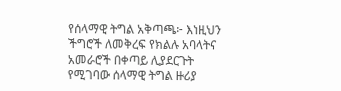የሰላማዊ ትግል አቅጣጫ፦ እነዚህን ችግሮች ለመቅረፍ የክልሉ አባላትና አመራሮች በቀጣይ ሊያደርጉት የሚገባው ሰላማዊ ትግል ዙሪያ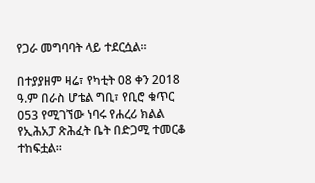የጋራ መግባባት ላይ ተደርሷል።

በተያያዘም ዛሬ፣ የካቲት 08 ቀን 2018 ዓ.ም በራስ ሆቴል ግቢ፣ የቢሮ ቁጥር 053 የሚገኘው ነባሩ የሐረሪ ክልል የኢሕአፓ ጽሕፈት ቤት በድጋሚ ተመርቆ ተከፍቷል።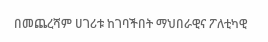በመጨረሻም ሀገሪቱ ከገባችበት ማህበራዊና ፖለቲካዊ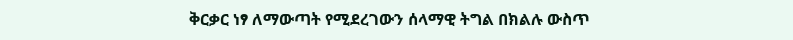ቅርቃር ነፃ ለማውጣት የሚደረገውን ሰላማዊ ትግል በክልሉ ውስጥ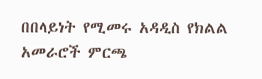በበላይነት የሚመሩ አዳዲስ የክልል አመራሮች ምርጫ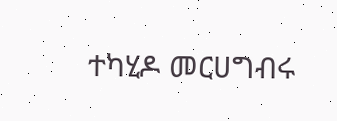ተካሂዶ መርሀግብሩ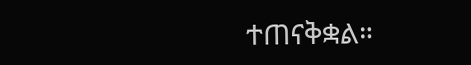ተጠናቅቋል።